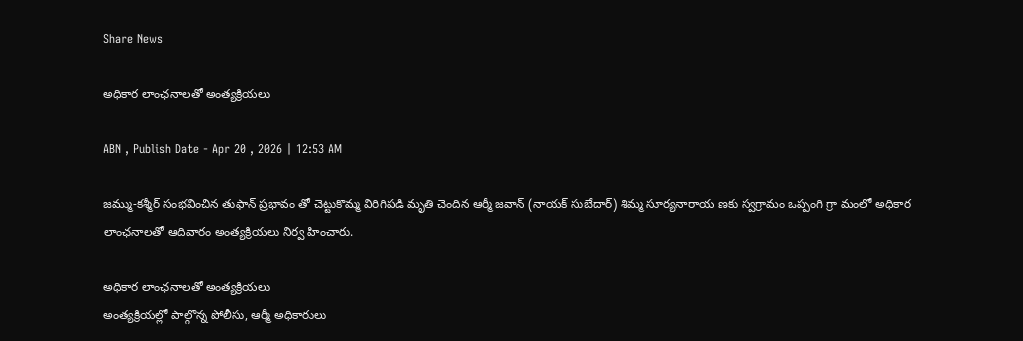Share News

అధికార లాంఛనాలతో అంత్యక్రియలు

ABN , Publish Date - Apr 20 , 2026 | 12:53 AM

జమ్ము-కశ్మీర్‌ సంభవించిన తుఫాన్‌ ప్రభావం తో చెట్టుకొమ్మ విరిగిపడి మృతి చెందిన ఆర్మీ జవాన్‌ (నాయక్‌ సుబేదార్‌) శిమ్మ సూర్యనారాయ ణకు స్వగ్రామం ఒప్పంగి గ్రా మంలో అధికార లాంఛనాలతో ఆదివారం అంత్యక్రియలు నిర్వ హించారు.

అధికార లాంఛనాలతో అంత్యక్రియలు
అంత్యక్రియల్లో పాల్గొన్న పోలీసు, ఆర్మీ అధికారులు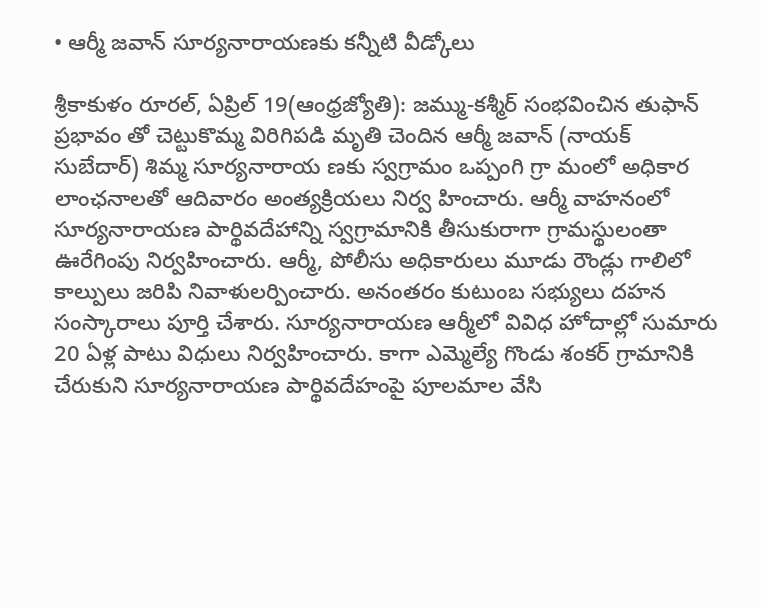• ఆర్మీ జవాన్‌ సూర్యనారాయణకు కన్నీటి వీడ్కోలు

శ్రీకాకుళం రూరల్‌, ఏప్రిల్‌ 19(ఆంధ్రజ్యోతి): జమ్ము-కశ్మీర్‌ సంభవించిన తుఫాన్‌ ప్రభావం తో చెట్టుకొమ్మ విరిగిపడి మృతి చెందిన ఆర్మీ జవాన్‌ (నాయక్‌ సుబేదార్‌) శిమ్మ సూర్యనారాయ ణకు స్వగ్రామం ఒప్పంగి గ్రా మంలో అధికార లాంఛనాలతో ఆదివారం అంత్యక్రియలు నిర్వ హించారు. ఆర్మీ వాహనంలో సూర్యనారాయణ పార్థివదేహాన్ని స్వగ్రామానికి తీసుకురాగా గ్రామస్థులంతా ఊరేగింపు నిర్వహించారు. ఆర్మీ, పోలీసు అధికారులు మూడు రౌండ్లు గాలిలో కాల్పులు జరిపి నివాళులర్పించారు. అనంతరం కుటుంబ సభ్యులు దహన సంస్కారాలు పూర్తి చేశారు. సూర్యనారాయణ ఆర్మీలో వివిధ హోదాల్లో సుమారు 20 ఏళ్ల పాటు విధులు నిర్వహించారు. కాగా ఎమ్మెల్యే గొండు శంకర్‌ గ్రామానికి చేరుకుని సూర్యనారాయణ పార్థివదేహంపై పూలమాల వేసి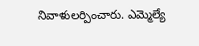నివాళులర్పించారు. ఎమ్మెల్యే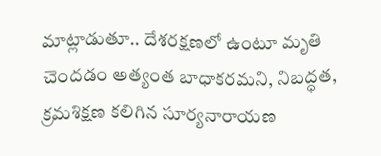మాట్లాడుతూ.. దేశరక్షణలో ఉంటూ మృతి చెందడం అత్యంత బాధాకరమని, నిబద్ధత, క్రమశిక్షణ కలిగిన సూర్యనారాయణ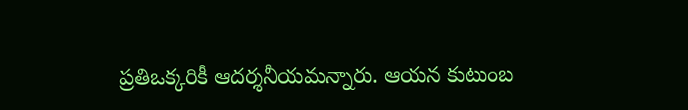ప్రతిఒక్కరికీ ఆదర్శనీయమన్నారు. ఆయన కుటుంబ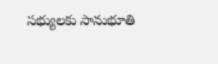సభ్యులకు సానుభూతి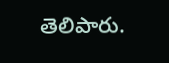తెలిపారు.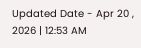Updated Date - Apr 20 , 2026 | 12:53 AM